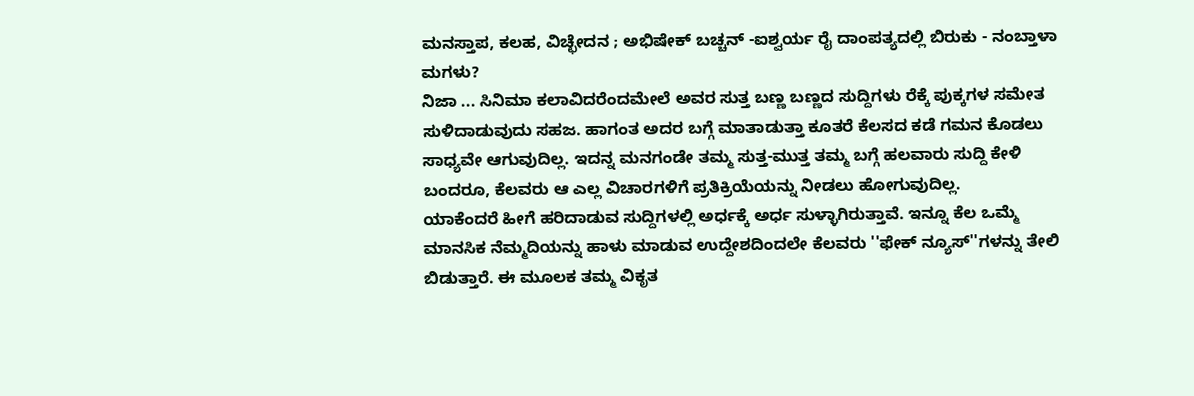ಮನಸ್ತಾಪ, ಕಲಹ, ವಿಚ್ಛೇದನ ; ಅಭಿಷೇಕ್ ಬಚ್ಚನ್ -ಐಶ್ವರ್ಯ ರೈ ದಾಂಪತ್ಯದಲ್ಲಿ ಬಿರುಕು - ನಂಬ್ತಾಳಾ ಮಗಳು?
ನಿಜಾ ... ಸಿನಿಮಾ ಕಲಾವಿದರೆಂದಮೇಲೆ ಅವರ ಸುತ್ತ ಬಣ್ಣ ಬಣ್ಣದ ಸುದ್ದಿಗಳು ರೆಕ್ಕೆ ಪುಕ್ಕಗಳ ಸಮೇತ ಸುಳಿದಾಡುವುದು ಸಹಜ. ಹಾಗಂತ ಅದರ ಬಗ್ಗೆ ಮಾತಾಡುತ್ತಾ ಕೂತರೆ ಕೆಲಸದ ಕಡೆ ಗಮನ ಕೊಡಲು ಸಾಧ್ಯವೇ ಆಗುವುದಿಲ್ಲ. ಇದನ್ನ ಮನಗಂಡೇ ತಮ್ಮ ಸುತ್ತ-ಮುತ್ತ ತಮ್ಮ ಬಗ್ಗೆ ಹಲವಾರು ಸುದ್ದಿ ಕೇಳಿ ಬಂದರೂ, ಕೆಲವರು ಆ ಎಲ್ಲ ವಿಚಾರಗಳಿಗೆ ಪ್ರತಿಕ್ರಿಯೆಯನ್ನು ನೀಡಲು ಹೋಗುವುದಿಲ್ಲ.
ಯಾಕೆಂದರೆ ಹೀಗೆ ಹರಿದಾಡುವ ಸುದ್ದಿಗಳಲ್ಲಿ ಅರ್ಧಕ್ಕೆ ಅರ್ಧ ಸುಳ್ಳಾಗಿರುತ್ತಾವೆ. ಇನ್ನೂ ಕೆಲ ಒಮ್ಮೆ ಮಾನಸಿಕ ನೆಮ್ಮದಿಯನ್ನು ಹಾಳು ಮಾಡುವ ಉದ್ದೇಶದಿಂದಲೇ ಕೆಲವರು ''ಫೇಕ್ ನ್ಯೂಸ್''ಗಳನ್ನು ತೇಲಿ ಬಿಡುತ್ತಾರೆ. ಈ ಮೂಲಕ ತಮ್ಮ ವಿಕೃತ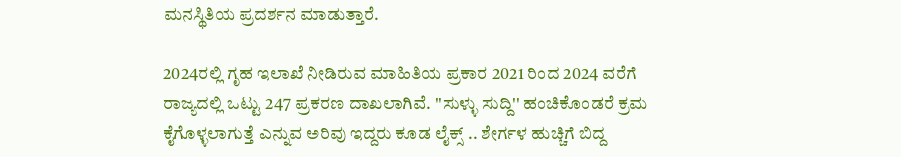ಮನಸ್ಥಿತಿಯ ಪ್ರದರ್ಶನ ಮಾಡುತ್ತಾರೆ.

2024ರಲ್ಲಿ ಗೃಹ ಇಲಾಖೆ ನೀಡಿರುವ ಮಾಹಿತಿಯ ಪ್ರಕಾರ 2021 ರಿಂದ 2024 ವರೆಗೆ ರಾಜ್ಯದಲ್ಲಿ ಒಟ್ಟು 247 ಪ್ರಕರಣ ದಾಖಲಾಗಿವೆ. ''ಸುಳ್ಳು ಸುದ್ದಿ'' ಹಂಚಿಕೊಂಡರೆ ಕ್ರಮ ಕೈಗೊಳ್ಳಲಾಗುತ್ತೆ ಎನ್ನುವ ಅರಿವು ಇದ್ದರು ಕೂಡ ಲೈಕ್ಸ್ .. ಶೇರ್ಗಳ ಹುಚ್ಚಿಗೆ ಬಿದ್ದ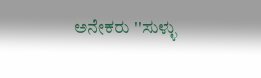ಅನೇಕರು ''ಸುಳ್ಳು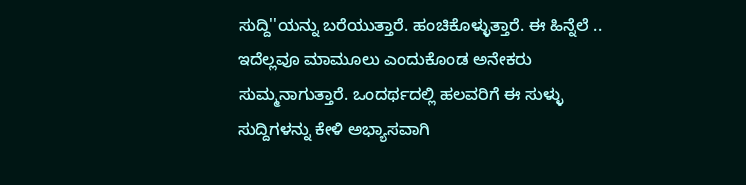ಸುದ್ದಿ''ಯನ್ನು ಬರೆಯುತ್ತಾರೆ. ಹಂಚಿಕೊಳ್ಳುತ್ತಾರೆ. ಈ ಹಿನ್ನೆಲೆ .. ಇದೆಲ್ಲವೂ ಮಾಮೂಲು ಎಂದುಕೊಂಡ ಅನೇಕರು ಸುಮ್ಮನಾಗುತ್ತಾರೆ. ಒಂದರ್ಥದಲ್ಲಿ ಹಲವರಿಗೆ ಈ ಸುಳ್ಳು ಸುದ್ದಿಗಳನ್ನು ಕೇಳಿ ಅಭ್ಯಾಸವಾಗಿ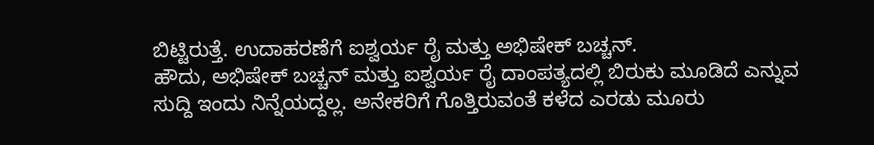ಬಿಟ್ಟಿರುತ್ತೆ. ಉದಾಹರಣೆಗೆ ಐಶ್ವರ್ಯ ರೈ ಮತ್ತು ಅಭಿಷೇಕ್ ಬಚ್ಚನ್.
ಹೌದು, ಅಭಿಷೇಕ್ ಬಚ್ಚನ್ ಮತ್ತು ಐಶ್ವರ್ಯ ರೈ ದಾಂಪತ್ಯದಲ್ಲಿ ಬಿರುಕು ಮೂಡಿದೆ ಎನ್ನುವ ಸುದ್ದಿ ಇಂದು ನಿನ್ನೆಯದ್ದಲ್ಲ. ಅನೇಕರಿಗೆ ಗೊತ್ತಿರುವಂತೆ ಕಳೆದ ಎರಡು ಮೂರು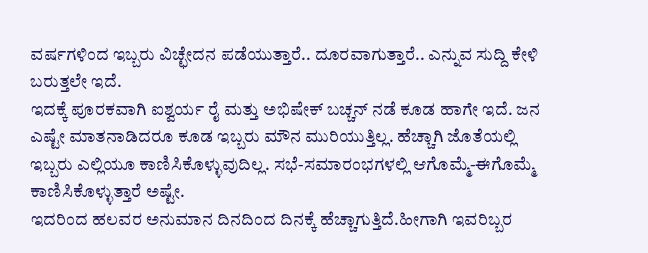ವರ್ಷಗಳಿಂದ ಇಬ್ಬರು ವಿಚ್ಛೇದನ ಪಡೆಯುತ್ತಾರೆ.. ದೂರವಾಗುತ್ತಾರೆ.. ಎನ್ನುವ ಸುದ್ದಿ ಕೇಳಿ ಬರುತ್ತಲೇ ಇದೆ.
ಇದಕ್ಕೆ ಪೂರಕವಾಗಿ ಐಶ್ವರ್ಯ ರೈ ಮತ್ತು ಅಭಿಷೇಕ್ ಬಚ್ಚನ್ ನಡೆ ಕೂಡ ಹಾಗೇ ಇದೆ. ಜನ ಎಷ್ಟೇ ಮಾತನಾಡಿದರೂ ಕೂಡ ಇಬ್ಬರು ಮೌನ ಮುರಿಯುತ್ತಿಲ್ಲ. ಹೆಚ್ಚಾಗಿ ಜೊತೆಯಲ್ಲಿ ಇಬ್ಬರು ಎಲ್ಲಿಯೂ ಕಾಣಿಸಿಕೊಳ್ಳುವುದಿಲ್ಲ. ಸಭೆ-ಸಮಾರಂಭಗಳಲ್ಲಿ ಆಗೊಮ್ಮೆ-ಈಗೊಮ್ಮೆ ಕಾಣಿಸಿಕೊಳ್ಳುತ್ತಾರೆ ಅಷ್ಟೇ.
ಇದರಿಂದ ಹಲವರ ಅನುಮಾನ ದಿನದಿಂದ ದಿನಕ್ಕೆ ಹೆಚ್ಚಾಗುತ್ತಿದೆ.ಹೀಗಾಗಿ ಇವರಿಬ್ಬರ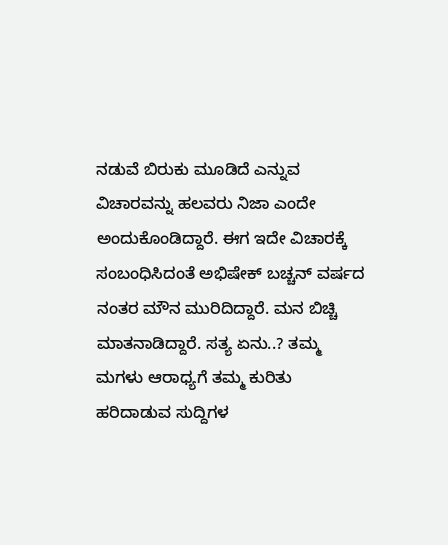ನಡುವೆ ಬಿರುಕು ಮೂಡಿದೆ ಎನ್ನುವ ವಿಚಾರವನ್ನು ಹಲವರು ನಿಜಾ ಎಂದೇ ಅಂದುಕೊಂಡಿದ್ದಾರೆ. ಈಗ ಇದೇ ವಿಚಾರಕ್ಕೆ ಸಂಬಂಧಿಸಿದಂತೆ ಅಭಿಷೇಕ್ ಬಚ್ಚನ್ ವರ್ಷದ ನಂತರ ಮೌನ ಮುರಿದಿದ್ದಾರೆ. ಮನ ಬಿಚ್ಚಿ ಮಾತನಾಡಿದ್ದಾರೆ. ಸತ್ಯ ಏನು..? ತಮ್ಮ ಮಗಳು ಆರಾಧ್ಯಗೆ ತಮ್ಮ ಕುರಿತು ಹರಿದಾಡುವ ಸುದ್ದಿಗಳ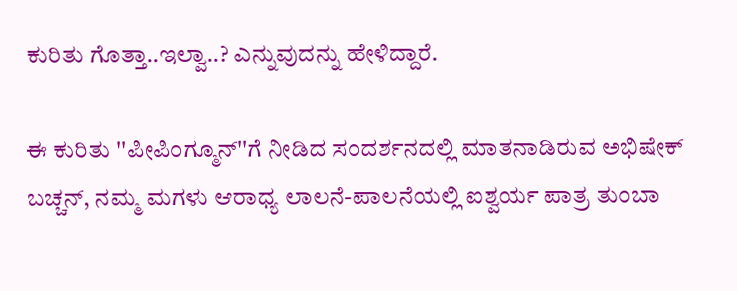ಕುರಿತು ಗೊತ್ತಾ..ಇಲ್ವಾ..? ಎನ್ನುವುದನ್ನು ಹೇಳಿದ್ದಾರೆ.

ಈ ಕುರಿತು ''ಪೀಪಿಂಗ್ಮೂನ್''ಗೆ ನೀಡಿದ ಸಂದರ್ಶನದಲ್ಲಿ ಮಾತನಾಡಿರುವ ಅಭಿಷೇಕ್ ಬಚ್ಚನ್, ನಮ್ಮ ಮಗಳು ಆರಾಧ್ಯ ಲಾಲನೆ-ಪಾಲನೆಯಲ್ಲಿ ಐಶ್ವರ್ಯ ಪಾತ್ರ ತುಂಬಾ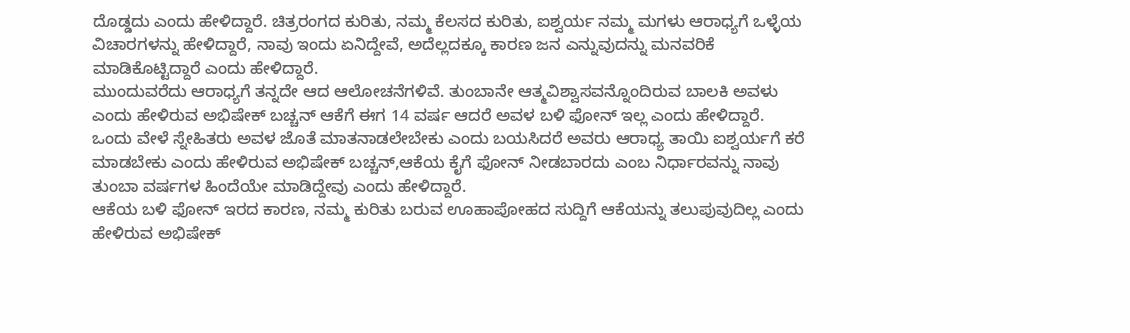ದೊಡ್ಡದು ಎಂದು ಹೇಳಿದ್ದಾರೆ. ಚಿತ್ರರಂಗದ ಕುರಿತು, ನಮ್ಮ ಕೆಲಸದ ಕುರಿತು, ಐಶ್ವರ್ಯ ನಮ್ಮ ಮಗಳು ಆರಾಧ್ಯಗೆ ಒಳ್ಳೆಯ ವಿಚಾರಗಳನ್ನು ಹೇಳಿದ್ದಾರೆ, ನಾವು ಇಂದು ಏನಿದ್ದೇವೆ, ಅದೆಲ್ಲದಕ್ಕೂ ಕಾರಣ ಜನ ಎನ್ನುವುದನ್ನು ಮನವರಿಕೆ ಮಾಡಿಕೊಟ್ಟಿದ್ದಾರೆ ಎಂದು ಹೇಳಿದ್ದಾರೆ.
ಮುಂದುವರೆದು ಆರಾಧ್ಯಗೆ ತನ್ನದೇ ಆದ ಆಲೋಚನೆಗಳಿವೆ. ತುಂಬಾನೇ ಆತ್ಮವಿಶ್ವಾಸವನ್ನೊಂದಿರುವ ಬಾಲಕಿ ಅವಳು ಎಂದು ಹೇಳಿರುವ ಅಭಿಷೇಕ್ ಬಚ್ಚನ್ ಆಕೆಗೆ ಈಗ 14 ವರ್ಷ ಆದರೆ ಅವಳ ಬಳಿ ಫೋನ್ ಇಲ್ಲ ಎಂದು ಹೇಳಿದ್ದಾರೆ. ಒಂದು ವೇಳೆ ಸ್ನೇಹಿತರು ಅವಳ ಜೊತೆ ಮಾತನಾಡಲೇಬೇಕು ಎಂದು ಬಯಸಿದರೆ ಅವರು ಆರಾಧ್ಯ ತಾಯಿ ಐಶ್ವರ್ಯಗೆ ಕರೆ ಮಾಡಬೇಕು ಎಂದು ಹೇಳಿರುವ ಅಭಿಷೇಕ್ ಬಚ್ಚನ್,ಆಕೆಯ ಕೈಗೆ ಫೋನ್ ನೀಡಬಾರದು ಎಂಬ ನಿರ್ಧಾರವನ್ನು ನಾವು ತುಂಬಾ ವರ್ಷಗಳ ಹಿಂದೆಯೇ ಮಾಡಿದ್ದೇವು ಎಂದು ಹೇಳಿದ್ದಾರೆ.
ಆಕೆಯ ಬಳಿ ಫೋನ್ ಇರದ ಕಾರಣ, ನಮ್ಮ ಕುರಿತು ಬರುವ ಊಹಾಪೋಹದ ಸುದ್ದಿಗೆ ಆಕೆಯನ್ನು ತಲುಪುವುದಿಲ್ಲ ಎಂದು ಹೇಳಿರುವ ಅಭಿಷೇಕ್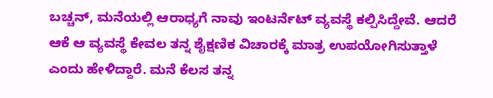ಬಚ್ಚನ್, ಮನೆಯಲ್ಲಿ ಆರಾಧ್ಯಗೆ ನಾವು ಇಂಟರ್ನೆಟ್ ವ್ಯವಸ್ಥೆ ಕಲ್ಪಿಸಿದ್ದೇವೆ. ಆದರೆ ಆಕೆ ಆ ವ್ಯವಸ್ಥೆ ಕೇವಲ ತನ್ನ ಶೈಕ್ಷಣಿಕ ವಿಚಾರಕ್ಕೆ ಮಾತ್ರ ಉಪಯೋಗಿಸುತ್ತಾಳೆ ಎಂದು ಹೇಳಿದ್ದಾರೆ. ಮನೆ ಕೆಲಸ ತನ್ನ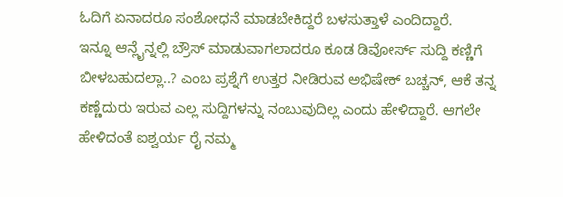ಓದಿಗೆ ಏನಾದರೂ ಸಂಶೋಧನೆ ಮಾಡಬೇಕಿದ್ದರೆ ಬಳಸುತ್ತಾಳೆ ಎಂದಿದ್ದಾರೆ.
ಇನ್ನೂ ಆನ್ಲೈನ್ನಲ್ಲಿ ಬ್ರೌಸ್ ಮಾಡುವಾಗಲಾದರೂ ಕೂಡ ಡಿವೋರ್ಸ್ ಸುದ್ದಿ ಕಣ್ಣಿಗೆ ಬೀಳಬಹುದಲ್ಲಾ..? ಎಂಬ ಪ್ರಶ್ನೆಗೆ ಉತ್ತರ ನೀಡಿರುವ ಅಭಿಷೇಕ್ ಬಚ್ಚನ್, ಆಕೆ ತನ್ನ ಕಣ್ಣೆದುರು ಇರುವ ಎಲ್ಲ ಸುದ್ದಿಗಳನ್ನು ನಂಬುವುದಿಲ್ಲ ಎಂದು ಹೇಳಿದ್ದಾರೆ. ಆಗಲೇ ಹೇಳಿದಂತೆ ಐಶ್ವರ್ಯ ರೈ ನಮ್ಮ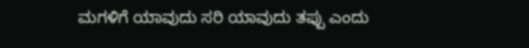ಮಗಳಿಗೆ ಯಾವುದು ಸರಿ ಯಾವುದು ತಪ್ಪು ಎಂದು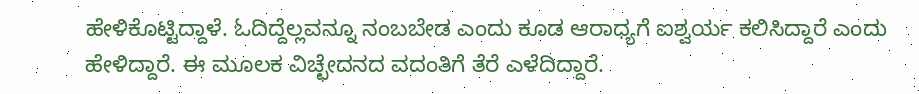ಹೇಳಿಕೊಟ್ಟಿದ್ದಾಳೆ. ಓದಿದ್ದೆಲ್ಲವನ್ನೂ ನಂಬಬೇಡ ಎಂದು ಕೂಡ ಆರಾಧ್ಯಗೆ ಐಶ್ವರ್ಯ ಕಲಿಸಿದ್ದಾರೆ ಎಂದು ಹೇಳಿದ್ದಾರೆ. ಈ ಮೂಲಕ ವಿಚ್ಛೇದನದ ವದಂತಿಗೆ ತೆರೆ ಎಳೆದಿದ್ದಾರೆ.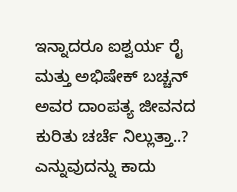ಇನ್ನಾದರೂ ಐಶ್ವರ್ಯ ರೈ ಮತ್ತು ಅಭಿಷೇಕ್ ಬಚ್ಚನ್ ಅವರ ದಾಂಪತ್ಯ ಜೀವನದ ಕುರಿತು ಚರ್ಚೆ ನಿಲ್ಲುತ್ತಾ..? ಎನ್ನುವುದನ್ನು ಕಾದು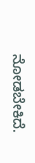ನೋಡಬೇಕಿದೆ.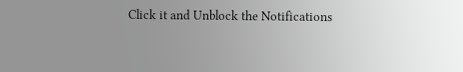Click it and Unblock the Notifications